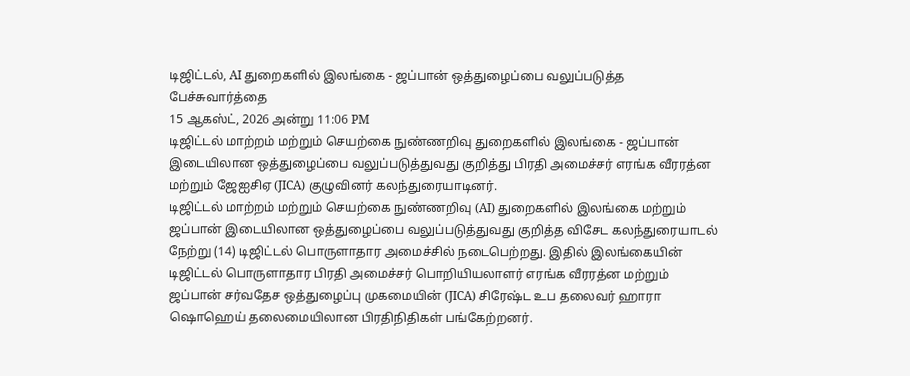டிஜிட்டல், AI துறைகளில் இலங்கை - ஜப்பான் ஒத்துழைப்பை வலுப்படுத்த பேச்சுவார்த்தை
15 ஆகஸ்ட், 2026 அன்று 11:06 PM
டிஜிட்டல் மாற்றம் மற்றும் செயற்கை நுண்ணறிவு துறைகளில் இலங்கை - ஜப்பான் இடையிலான ஒத்துழைப்பை வலுப்படுத்துவது குறித்து பிரதி அமைச்சர் எரங்க வீரரத்ன மற்றும் ஜேஐசிஏ (JICA) குழுவினர் கலந்துரையாடினர்.
டிஜிட்டல் மாற்றம் மற்றும் செயற்கை நுண்ணறிவு (AI) துறைகளில் இலங்கை மற்றும் ஜப்பான் இடையிலான ஒத்துழைப்பை வலுப்படுத்துவது குறித்த விசேட கலந்துரையாடல் நேற்று (14) டிஜிட்டல் பொருளாதார அமைச்சில் நடைபெற்றது. இதில் இலங்கையின் டிஜிட்டல் பொருளாதார பிரதி அமைச்சர் பொறியியலாளர் எரங்க வீரரத்ன மற்றும் ஜப்பான் சர்வதேச ஒத்துழைப்பு முகமையின் (JICA) சிரேஷ்ட உப தலைவர் ஹாரா ஷொஹெய் தலைமையிலான பிரதிநிதிகள் பங்கேற்றனர்.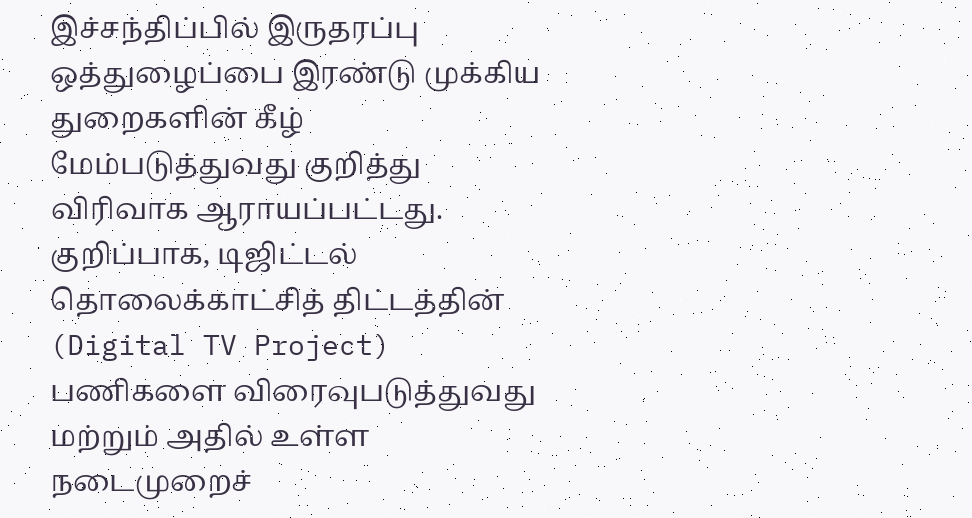இச்சந்திப்பில் இருதரப்பு ஒத்துழைப்பை இரண்டு முக்கிய துறைகளின் கீழ் மேம்படுத்துவது குறித்து விரிவாக ஆராயப்பட்டது. குறிப்பாக, டிஜிட்டல் தொலைக்காட்சித் திட்டத்தின் (Digital TV Project) பணிகளை விரைவுபடுத்துவது மற்றும் அதில் உள்ள நடைமுறைச்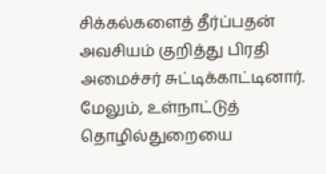சிக்கல்களைத் தீர்ப்பதன் அவசியம் குறித்து பிரதி அமைச்சர் சுட்டிக்காட்டினார்.
மேலும், உள்நாட்டுத் தொழில்துறையை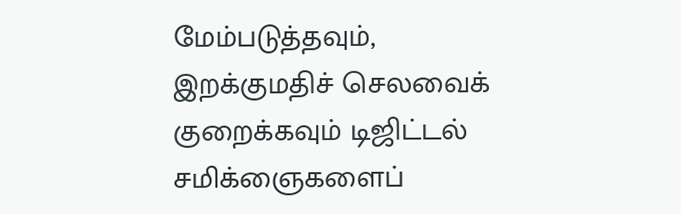மேம்படுத்தவும், இறக்குமதிச் செலவைக் குறைக்கவும் டிஜிட்டல் சமிக்ஞைகளைப்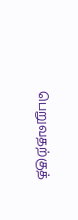பெறுவதற்குத்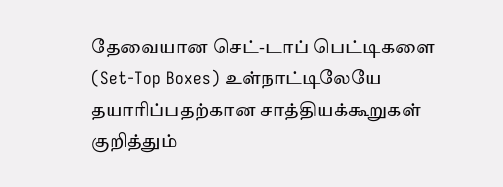தேவையான செட்-டாப் பெட்டிகளை (Set-Top Boxes) உள்நாட்டிலேயே தயாரிப்பதற்கான சாத்தியக்கூறுகள் குறித்தும்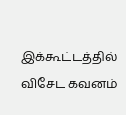இக்கூட்டத்தில் விசேட கவனம்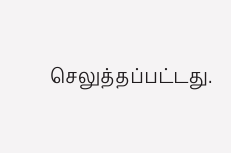செலுத்தப்பட்டது.